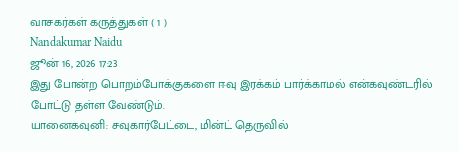வாசகர்கள் கருத்துகள் ( 1 )
Nandakumar Naidu
ஜூன் 16, 2026 17:23
இது போன்ற பொறம்போக்குகளை ஈவு இரக்கம் பார்க்காமல் என்கவுண்டரில் போட்டு தள்ள வேண்டும்.
யானைகவுனி: சவுகார்பேட்டை, மின்ட் தெருவில்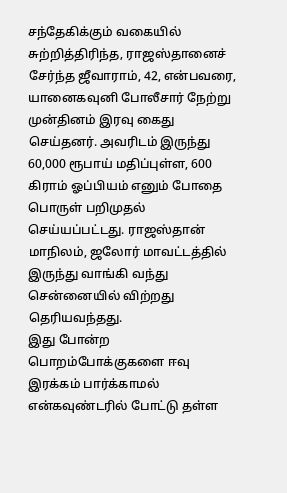சந்தேகிக்கும் வகையில் சுற்றித்திரிந்த, ராஜஸ்தானைச் சேர்ந்த ஜீவாராம், 42, என்பவரை, யானைகவுனி போலீசார் நேற்று முன்தினம் இரவு கைது செய்தனர். அவரிடம் இருந்து 60,000 ரூபாய் மதிப்புள்ள, 600 கிராம் ஓப்பியம் எனும் போதை பொருள் பறிமுதல் செய்யப்பட்டது. ராஜஸ்தான் மாநிலம், ஜலோர் மாவட்டத்தில் இருந்து வாங்கி வந்து சென்னையில் விற்றது தெரியவந்தது.
இது போன்ற பொறம்போக்குகளை ஈவு இரக்கம் பார்க்காமல் என்கவுண்டரில் போட்டு தள்ள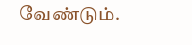வேண்டும்.